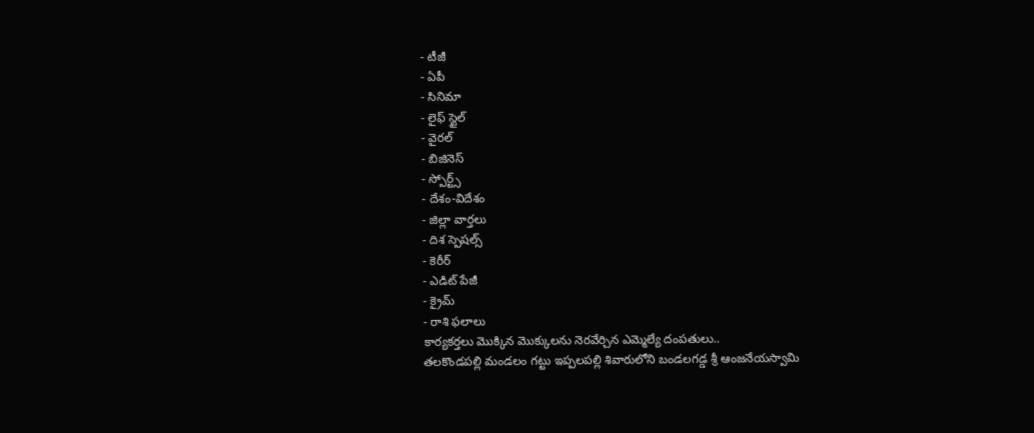- టీజీ
- ఏపీ
- సినిమా
- లైఫ్ స్టైల్
- వైరల్
- బిజినెస్
- స్పోర్ట్స్
- దేశం-విదేశం
- జిల్లా వార్తలు
- దిశ స్పెషల్స్
- కెరీర్
- ఎడిట్ పేజీ
- క్రైమ్
- రాశి ఫలాలు
కార్యకర్తలు మొక్కిన మొక్కులను నెరవేర్చిన ఎమ్మెల్యే దంపతులు..
తలకొండపల్లి మండలం గట్టు ఇప్పలపల్లి శివారులోని బండలగడ్డ శ్రీ ఆంజనేయస్వామి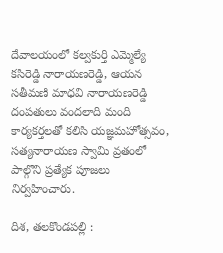దేవాలయంలో కల్వకుర్తి ఎమ్మెల్యే కసిరెడ్డి నారాయణరెడ్డి, ఆయన సతీమణి మాధవి నారాయణరెడ్డి దంపతులు వందలాది మంది కార్యకర్తలతో కలిసి యజ్ఞమహోత్సవం, సత్యనారాయణ స్వామి వ్రతంలో పాల్గొని ప్రత్యేక పూజలు నిర్వహించారు.

దిశ, తలకొండపల్లి :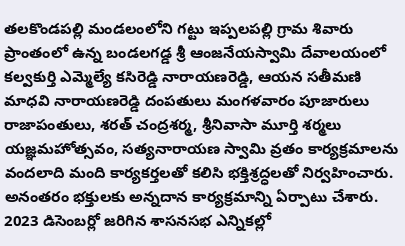తలకొండపల్లి మండలంలోని గట్టు ఇప్పలపల్లి గ్రామ శివారు ప్రాంతంలో ఉన్న బండలగడ్డ శ్రీ ఆంజనేయస్వామి దేవాలయంలో కల్వకుర్తి ఎమ్మెల్యే కసిరెడ్డి నారాయణరెడ్డి, ఆయన సతీమణి మాధవి నారాయణరెడ్డి దంపతులు మంగళవారం పూజారులు రాజాపంతులు, శరత్ చంద్రశర్మ, శ్రీనివాసా మూర్తి శర్మలు యజ్ఞమహోత్సవం, సత్యనారాయణ స్వామి వ్రతం కార్యక్రమాలను వందలాది మంది కార్యకర్తలతో కలిసి భక్తిశ్రద్ధలతో నిర్వహించారు. అనంతరం భక్తులకు అన్నదాన కార్యక్రమాన్ని ఏర్పాటు చేశారు. 2023 డిసెంబర్లో జరిగిన శాసనసభ ఎన్నికల్లో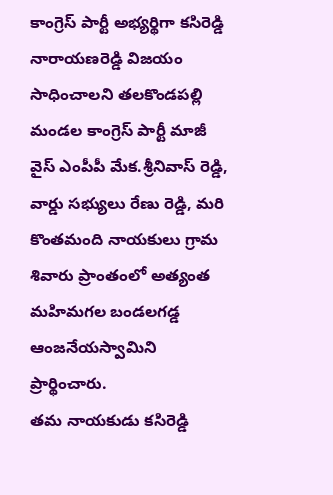కాంగ్రెస్ పార్టీ అభ్యర్థిగా కసిరెడ్డి నారాయణరెడ్డి విజయం సాధించాలని తలకొండపల్లి మండల కాంగ్రెస్ పార్టీ మాజీ వైస్ ఎంపీపీ మేక.శ్రీనివాస్ రెడ్డి, వార్డు సభ్యులు రేణు రెడ్డి, మరి కొంతమంది నాయకులు గ్రామ శివారు ప్రాంతంలో అత్యంత మహిమగల బండలగడ్డ ఆంజనేయస్వామిని ప్రార్థించారు.
తమ నాయకుడు కసిరెడ్డి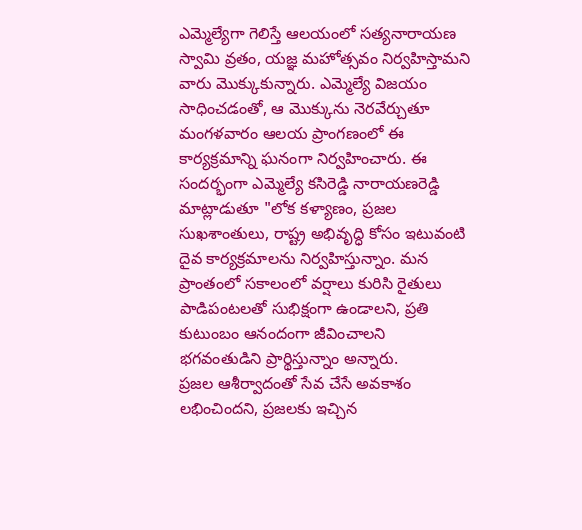ఎమ్మెల్యేగా గెలిస్తే ఆలయంలో సత్యనారాయణ స్వామి వ్రతం, యజ్ఞ మహోత్సవం నిర్వహిస్తామని వారు మొక్కుకున్నారు. ఎమ్మెల్యే విజయం సాధించడంతో, ఆ మొక్కును నెరవేర్చుతూ మంగళవారం ఆలయ ప్రాంగణంలో ఈ కార్యక్రమాన్ని ఘనంగా నిర్వహించారు. ఈ సందర్భంగా ఎమ్మెల్యే కసిరెడ్డి నారాయణరెడ్డి మాట్లాడుతూ "లోక కళ్యాణం, ప్రజల సుఖశాంతులు, రాష్ట్ర అభివృద్ధి కోసం ఇటువంటి దైవ కార్యక్రమాలను నిర్వహిస్తున్నాం. మన ప్రాంతంలో సకాలంలో వర్షాలు కురిసి రైతులు పాడిపంటలతో సుభిక్షంగా ఉండాలని, ప్రతి కుటుంబం ఆనందంగా జీవించాలని భగవంతుడిని ప్రార్థిస్తున్నాం అన్నారు.
ప్రజల ఆశీర్వాదంతో సేవ చేసే అవకాశం లభించిందని, ప్రజలకు ఇచ్చిన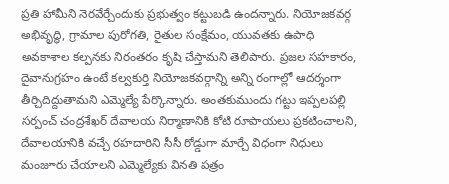ప్రతి హామీని నెరవేర్చేందుకు ప్రభుత్వం కట్టుబడి ఉందన్నారు. నియోజకవర్గ అభివృద్ధి, గ్రామాల పురోగతి, రైతుల సంక్షేమం, యువతకు ఉపాధి అవకాశాల కల్పనకు నిరంతరం కృషి చేస్తామని తెలిపారు. ప్రజల సహకారం, దైవానుగ్రహం ఉంటే కల్వకుర్తి నియోజకవర్గాన్ని అన్ని రంగాల్లో ఆదర్శంగా తీర్చిదిద్దుతామని ఎమ్మెల్యే పేర్కొన్నారు. అంతకుముందు గట్టు ఇప్పలపల్లి సర్పంచ్ చంద్రశేఖర్ దేవాలయ నిర్మాణానికి కోటి రూపాయలు ప్రకటించాలని, దేవాలయానికి వచ్చే రహదారిని సీసీ రోడ్డుగా మార్చే విధంగా నిధులు మంజూరు చేయాలని ఎమ్మెల్యేకు వినతి పత్రం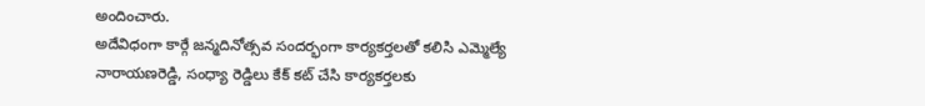అందించారు.
అదేవిధంగా కార్గే జన్మదినోత్సవ సందర్భంగా కార్యకర్తలతో కలిసి ఎమ్మెల్యే నారాయణరెడ్డి, సంధ్యా రెడ్డిలు కేక్ కట్ చేసి కార్యకర్తలకు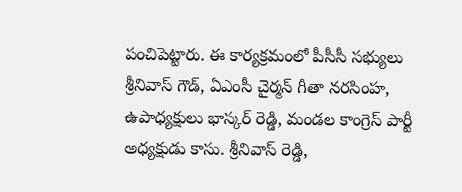పంచిపెట్టారు. ఈ కార్యక్రమంలో పీసీసీ సభ్యులు శ్రీనివాస్ గౌడ్, ఏఎంసీ చైర్మన్ గీతా నరసింహ, ఉపాధ్యక్షులు భాస్కర్ రెడ్డి, మండల కాంగ్రెస్ పార్టీ అధ్యక్షుడు కాసు. శ్రీనివాస్ రెడ్డి,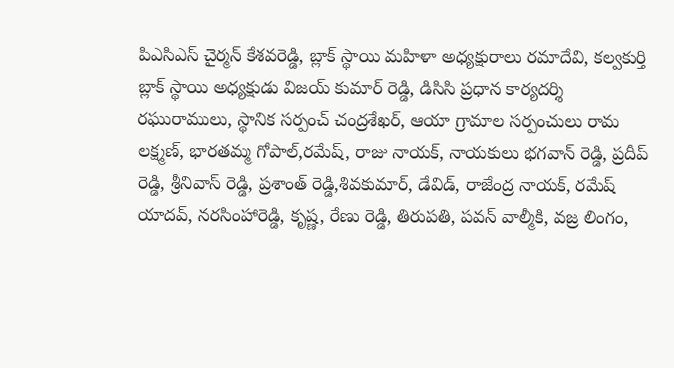పిఎసిఎస్ చైర్మన్ కేశవరెడ్డి, బ్లాక్ స్థాయి మహిళా అధ్యక్షురాలు రమాదేవి, కల్వకుర్తి బ్లాక్ స్థాయి అధ్యక్షుడు విజయ్ కుమార్ రెడ్డి, డిసిసి ప్రధాన కార్యదర్శి రఘురాములు, స్థానిక సర్పంచ్ చంద్రశేఖర్, ఆయా గ్రామాల సర్పంచులు రామ లక్ష్మణ్, భారతమ్మ గోపాల్,రమేష్, రాజు నాయక్, నాయకులు భగవాన్ రెడ్డి, ప్రదీప్ రెడ్డి, శ్రీనివాస్ రెడ్డి, ప్రశాంత్ రెడ్డి,శివకుమార్, డేవిడ్, రాజేంద్ర నాయక్, రమేష్ యాదవ్, నరసింహారెడ్డి, కృష్ణ, రేణు రెడ్డి, తిరుపతి, పవన్ వాల్మీకి, వజ్ర లింగం,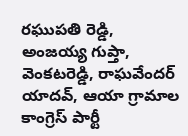రఘుపతి రెడ్డి, అంజయ్య గుప్తా, వెంకటరెడ్డి, రాఘవేందర్ యాదవ్, ఆయా గ్రామాల కాంగ్రెస్ పార్టీ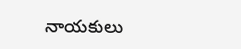నాయకులు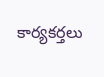కార్యకర్తలు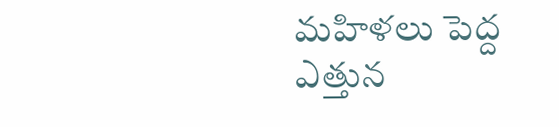మహిళలు పెద్ద ఎత్తున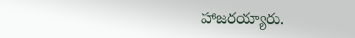హాజరయ్యారు.